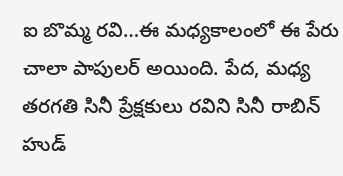ఐ బొమ్మ రవి…ఈ మధ్యకాలంలో ఈ పేరు చాలా పాపులర్ అయింది. పేద, మధ్య తరగతి సినీ ప్రేక్షకులు రవిని సినీ రాబిన్ హుడ్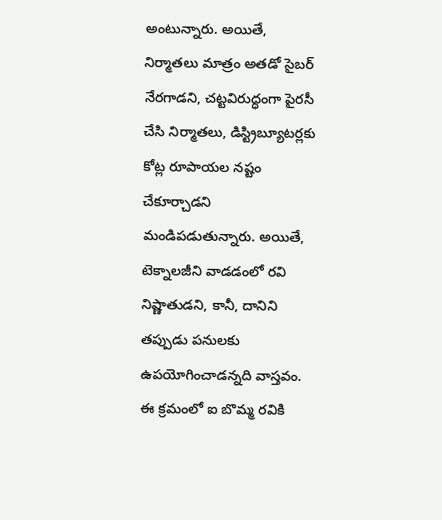అంటున్నారు. అయితే, నిర్మాతలు మాత్రం అతడో సైబర్ నేరగాడని, చట్టవిరుద్ధంగా పైరసీ చేసి నిర్మాతలు, డిస్ట్రిబ్యూటర్లకు కోట్ల రూపాయల నష్టం చేకూర్చాడని మండిపడుతున్నారు. అయితే, టెక్నాలజీని వాడడంలో రవి నిష్ణాతుడని, కానీ, దానిని తప్పుడు పనులకు ఉపయోగించాడన్నది వాస్తవం. ఈ క్రమంలో ఐ బొమ్మ రవికి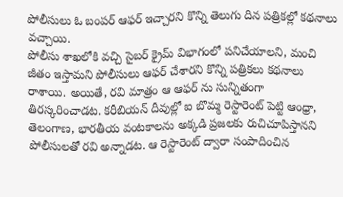పోలీసులు ఓ బంపర్ ఆఫర్ ఇచ్చారని కొన్ని తెలుగు దిన పత్రికల్లో కథనాలు వచ్చాయి.
పోలీసు శాఖలోకి వచ్చి సైబర్ క్రైమ్ విభాగంలో పనిచేయాలని, మంచి జీతం ఇస్తామని పోలీసులు ఆఫర్ చేశారని కొన్ని పత్రికలు కథనాలు రాశాయి. అయితే, రవి మాత్రం ఆ ఆఫర్ ను సున్నితంగా తిరస్కరించాడట. కరీబియన్ దీవుల్లో ఐ బొమ్మ రెస్టారెంట్ పెట్టి ఆంధ్రా, తెలంగాణ, భారతీయ వంటకాలను అక్కడి ప్రజలకు రుచిచూపిస్తానని పోలీసులతో రవి అన్నాడట. ఆ రెస్టారెంట్ ద్వారా సంపాదించిన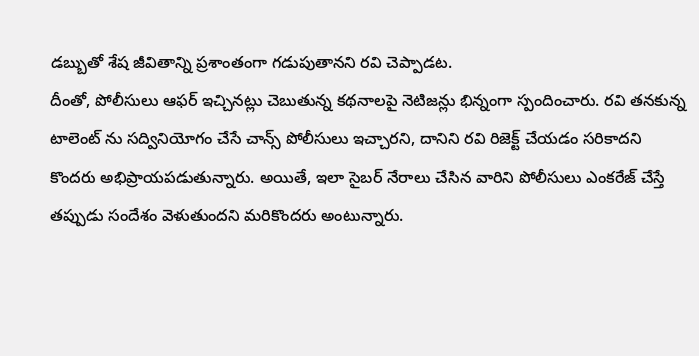డబ్బుతో శేష జీవితాన్ని ప్రశాంతంగా గడుపుతానని రవి చెప్పాడట.
దీంతో, పోలీసులు ఆఫర్ ఇచ్చినట్లు చెబుతున్న కథనాలపై నెటిజన్లు భిన్నంగా స్పందించారు. రవి తనకున్న టాలెంట్ ను సద్వినియోగం చేసే చాన్స్ పోలీసులు ఇచ్చారని, దానిని రవి రిజెక్ట్ చేయడం సరికాదని కొందరు అభిప్రాయపడుతున్నారు. అయితే, ఇలా సైబర్ నేరాలు చేసిన వారిని పోలీసులు ఎంకరేజ్ చేస్తే తప్పుడు సందేశం వెళుతుందని మరికొందరు అంటున్నారు.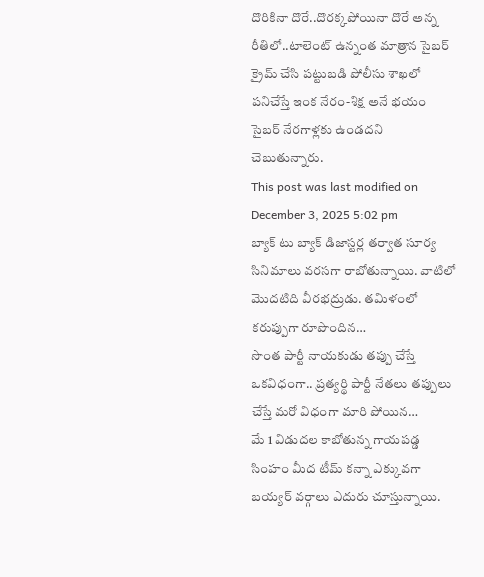దొరికినా దొరే..దొరక్కపోయినా దొరే అన్న రీతిలో..టాలెంట్ ఉన్నంత మాత్రాన సైబర్ క్రైమ్ చేసి పట్టుబడి పోలీసు శాఖలో పనిచేస్తే ఇంక నేరం-శిక్ష అనే భయం సైబర్ నేరగాళ్లకు ఉండదని చెబుతున్నారు.
This post was last modified on December 3, 2025 5:02 pm
బ్యాక్ టు బ్యాక్ డిజాస్టర్ల తర్వాత సూర్య సినిమాలు వరసగా రాబోతున్నాయి. వాటిలో మొదటిది వీరభద్రుడు. తమిళంలో కరుప్పుగా రూపొందిన…
సొంత పార్టీ నాయకుడు తప్పు చేస్తే ఒకవిధంగా.. ప్రత్యర్థి పార్టీ నేతలు తప్పులు చేస్తే మరో విధంగా మారి పోయిన…
మే 1 విడుదల కాబోతున్న గాయపడ్డ సింహం మీద టీమ్ కన్నా ఎక్కువగా బయ్యర్ వర్గాలు ఎదురు చూస్తున్నాయి.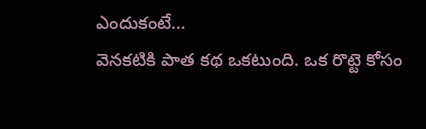ఎందుకంటే…
వెనకటికి పాత కథ ఒకటుంది. ఒక రొట్టె కోసం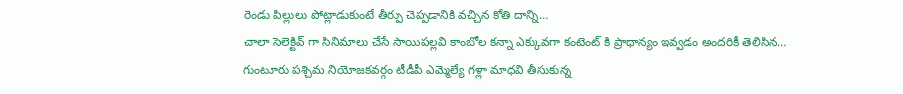రెండు పిల్లులు పోట్లాడుకుంటే తీర్పు చెప్పడానికి వచ్చిన కోతి దాన్ని…
చాలా సెలెక్టివ్ గా సినిమాలు చేసే సాయిపల్లవి కాంబోల కన్నా ఎక్కువగా కంటెంట్ కి ప్రాధాన్యం ఇవ్వడం అందరికీ తెలిసిన…
గుంటూరు పశ్చిమ నియోజకవర్గం టీడీపీ ఎమ్మెల్యే గళ్లా మాధవి తీసుకున్న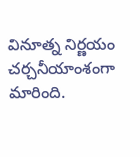వినూత్న నిర్ణయం చర్చనీయాంశంగా మారింది.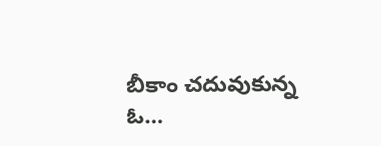బీకాం చదువుకున్న ఓ…